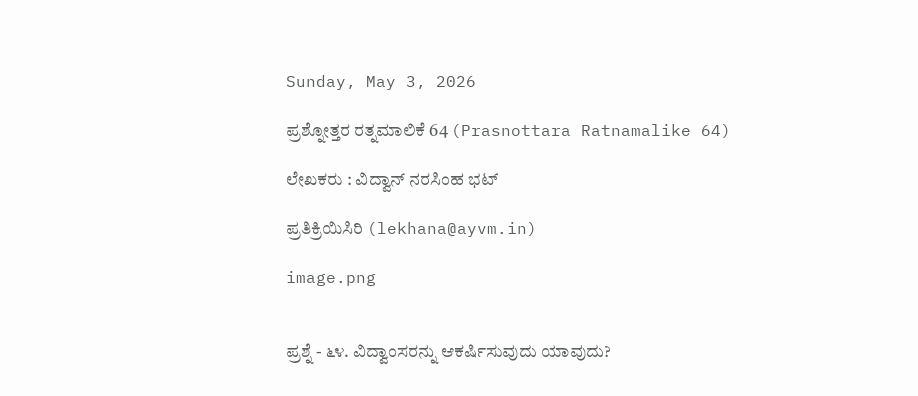Sunday, May 3, 2026

ಪ್ರಶ್ನೋತ್ತರ ರತ್ನಮಾಲಿಕೆ 64 (Prasnottara Ratnamalike 64)

ಲೇಖಕರು : ವಿದ್ವಾನ್ ನರಸಿಂಹ ಭಟ್

ಪ್ರತಿಕ್ರಿಯಿಸಿರಿ (lekhana@ayvm.in)

image.png


ಪ್ರಶ್ನೆ - ೬೪. ವಿದ್ವಾಂಸರನ್ನು ಆಕರ್ಷಿಸುವುದು ಯಾವುದು?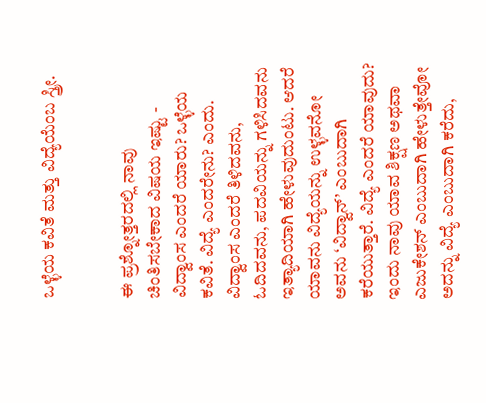ಒಳ್ಳೆಯ ಕವಿತೆ ಮತ್ತು ವಿದ್ಯೆಯೆಂಬ ಸ್ತ್ರೀ.


ಈ ಪ್ರಶ್ನೋತ್ತರದಲ್ಲಿ ನಾವು ಚಿಂತಿಸಬೇಕಾದ ವಿಷಯ ಇಷ್ಟು - ವಿದ್ವಾಂಸ ಎಂದರೆ ಯಾರು? ಒಳ್ಳೆಯ ಕವಿತೆ. ವಿದ್ಯೆ ಎಂದರೇನು? ಎಂದು. ವಿದ್ವಾಂಸ ಎಂದರೆ ತಿಳಿದವನು, ಓದಿದವನು, ಪದವಿಯನ್ನು ಗಳಿಸಿದವನು ಇತ್ಯಾದಿಯಾಗಿ ಹೇಳುವುದುಂಟು. ಆದರೆ ಯಾವನು ವಿದ್ಯೆಯನ್ನು ಉಳ್ಳವನೋ ಅವನು ‘ವಿದ್ವಾನ್’ ಎಂಬುದಾಗಿ ಕರೆಯುತ್ತಾರೆ. ವಿದ್ಯೆ ಎಂದರೆ ಯಾವುದು? ಇಂದು ನಾವು ಯಾವ ಶಿಕ್ಷಣ ಅಥವಾ ಎಜುಕೇಶನ್ ಎಂಬುದಾಗಿ ಹೇಳುತ್ತೇವೋ ಅದನ್ನು ವಿದ್ಯೆ ಎಂಬುದಾಗಿ ಕರೆದು,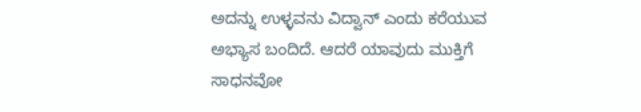ಅದನ್ನು ಉಳ್ಳವನು ವಿದ್ವಾನ್ ಎಂದು ಕರೆಯುವ ಅಭ್ಯಾಸ ಬಂದಿದೆ. ಆದರೆ ಯಾವುದು ಮುಕ್ತಿಗೆ ಸಾಧನವೋ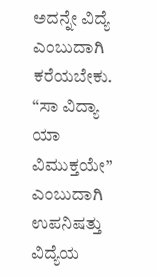ಅದನ್ನೇ ವಿದ್ಯೆ ಎಂಬುದಾಗಿ ಕರೆಯಬೇಕು. “ಸಾ ವಿದ್ಯಾ ಯಾ ವಿಮುಕ್ತಯೇ” ಎಂಬುದಾಗಿ ಉಪನಿಷತ್ತು ವಿದ್ಯೆಯ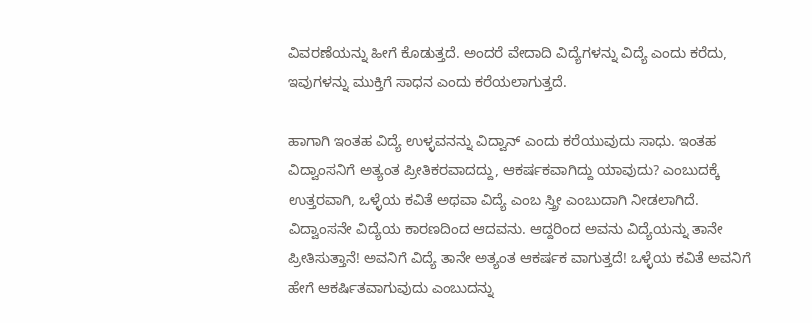ವಿವರಣೆಯನ್ನು ಹೀಗೆ ಕೊಡುತ್ತದೆ. ಅಂದರೆ ವೇದಾದಿ ವಿದ್ಯೆಗಳನ್ನು ವಿದ್ಯೆ ಎಂದು ಕರೆದು, ಇವುಗಳನ್ನು ಮುಕ್ತಿಗೆ ಸಾಧನ ಎಂದು ಕರೆಯಲಾಗುತ್ತದೆ.

ಹಾಗಾಗಿ ಇಂತಹ ವಿದ್ಯೆ ಉಳ್ಳವನನ್ನು ವಿದ್ವಾನ್ ಎಂದು ಕರೆಯುವುದು ಸಾಧು. ಇಂತಹ ವಿದ್ವಾಂಸನಿಗೆ ಅತ್ಯಂತ ಪ್ರೀತಿಕರವಾದದ್ದು, ಆಕರ್ಷಕವಾಗಿದ್ದು ಯಾವುದು? ಎಂಬುದಕ್ಕೆ ಉತ್ತರವಾಗಿ, ಒಳ್ಳೆಯ ಕವಿತೆ ಅಥವಾ ವಿದ್ಯೆ ಎಂಬ ಸ್ತ್ರೀ ಎಂಬುದಾಗಿ ನೀಡಲಾಗಿದೆ. ವಿದ್ವಾಂಸನೇ ವಿದ್ಯೆಯ ಕಾರಣದಿಂದ ಆದವನು. ಆದ್ದರಿಂದ ಅವನು ವಿದ್ಯೆಯನ್ನು ತಾನೇ ಪ್ರೀತಿಸುತ್ತಾನೆ! ಅವನಿಗೆ ವಿದ್ಯೆ ತಾನೇ ಅತ್ಯಂತ ಆಕರ್ಷಕ ವಾಗುತ್ತದೆ! ಒಳ್ಳೆಯ ಕವಿತೆ ಅವನಿಗೆ ಹೇಗೆ ಆಕರ್ಷಿತವಾಗುವುದು ಎಂಬುದನ್ನು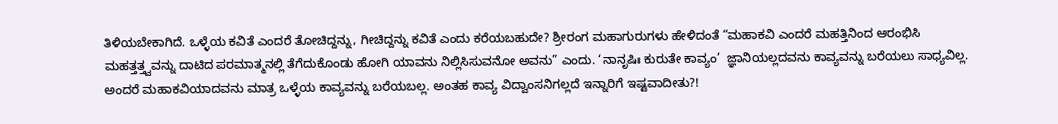ತಿಳಿಯಬೇಕಾಗಿದೆ. ಒಳ್ಳೆಯ ಕವಿತೆ ಎಂದರೆ ತೋಚಿದ್ದನ್ನು, ಗೀಚಿದ್ದನ್ನು ಕವಿತೆ ಎಂದು ಕರೆಯಬಹುದೇ? ಶ್ರೀರಂಗ ಮಹಾಗುರುಗಳು ಹೇಳಿದಂತೆ “ಮಹಾಕವಿ ಎಂದರೆ ಮಹತ್ತಿನಿಂದ ಆರಂಭಿಸಿ ಮಹತ್ತತ್ತ್ವವನ್ನು ದಾಟಿದ ಪರಮಾತ್ಮನಲ್ಲಿ ತೆಗೆದುಕೊಂಡು ಹೋಗಿ ಯಾವನು ನಿಲ್ಲಿಸಿಸುವನೋ ಅವನು” ಎಂದು. ‘ನಾನೃಷಿಃ ಕುರುತೇ ಕಾವ್ಯಂ’  ಜ್ಞಾನಿಯಲ್ಲದವನು ಕಾವ್ಯವನ್ನು ಬರೆಯಲು ಸಾಧ್ಯವಿಲ್ಲ. ಅಂದರೆ ಮಹಾಕವಿಯಾದವನು ಮಾತ್ರ ಒಳ್ಳೆಯ ಕಾವ್ಯವನ್ನು ಬರೆಯಬಲ್ಲ. ಅಂತಹ ಕಾವ್ಯ ವಿದ್ವಾಂಸನಿಗಲ್ಲದೆ ಇನ್ನಾರಿಗೆ ಇಷ್ಟವಾದೀತು?!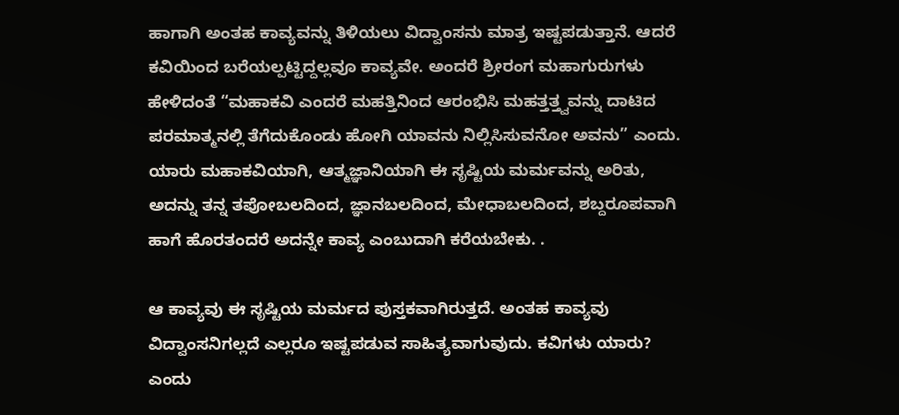ಹಾಗಾಗಿ ಅಂತಹ ಕಾವ್ಯವನ್ನು ತಿಳಿಯಲು ವಿದ್ವಾಂಸನು ಮಾತ್ರ ಇಷ್ಟಪಡುತ್ತಾನೆ. ಆದರೆ ಕವಿಯಿಂದ ಬರೆಯಲ್ಪಟ್ಟಿದ್ದಲ್ಲವೂ ಕಾವ್ಯವೇ. ಅಂದರೆ ಶ್ರೀರಂಗ ಮಹಾಗುರುಗಳು ಹೇಳಿದಂತೆ “ಮಹಾಕವಿ ಎಂದರೆ ಮಹತ್ತಿನಿಂದ ಆರಂಭಿಸಿ ಮಹತ್ತತ್ತ್ವವನ್ನು ದಾಟಿದ ಪರಮಾತ್ಮನಲ್ಲಿ ತೆಗೆದುಕೊಂಡು ಹೋಗಿ ಯಾವನು ನಿಲ್ಲಿಸಿಸುವನೋ ಅವನು” ಎಂದು. ಯಾರು ಮಹಾಕವಿಯಾಗಿ, ಆತ್ಮಜ್ಞಾನಿಯಾಗಿ ಈ ಸೃಷ್ಟಿಯ ಮರ್ಮವನ್ನು ಅರಿತು, ಅದನ್ನು ತನ್ನ ತಪೋಬಲದಿಂದ, ಜ್ಞಾನಬಲದಿಂದ, ಮೇಧಾಬಲದಿಂದ, ಶಬ್ದರೂಪವಾಗಿ ಹಾಗೆ ಹೊರತಂದರೆ ಅದನ್ನೇ ಕಾವ್ಯ ಎಂಬುದಾಗಿ ಕರೆಯಬೇಕು. .

ಆ ಕಾವ್ಯವು ಈ ಸೃಷ್ಟಿಯ ಮರ್ಮದ ಪುಸ್ತಕವಾಗಿರುತ್ತದೆ. ಅಂತಹ ಕಾವ್ಯವು ವಿದ್ವಾಂಸನಿಗಲ್ಲದೆ ಎಲ್ಲರೂ ಇಷ್ಟಪಡುವ ಸಾಹಿತ್ಯವಾಗುವುದು. ಕವಿಗಳು ಯಾರು? ಎಂದು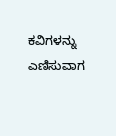ಕವಿಗಳನ್ನು ಎಣಿಸುವಾಗ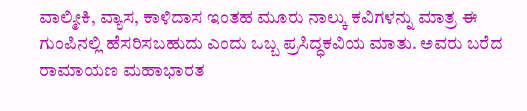ವಾಲ್ಮೀಕಿ, ವ್ಯಾಸ, ಕಾಳಿದಾಸ ಇಂತಹ ಮೂರು ನಾಲ್ಕು ಕವಿಗಳನ್ನು ಮಾತ್ರ ಈ ಗುಂಪಿನಲ್ಲಿ ಹೆಸರಿಸಬಹುದು ಎಂದು ಒಬ್ಬ ಪ್ರಸಿದ್ಧಕವಿಯ ಮಾತು. ಅವರು ಬರೆದ ರಾಮಾಯಣ ಮಹಾಭಾರತ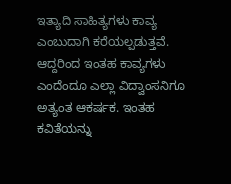ಇತ್ಯಾದಿ ಸಾಹಿತ್ಯಗಳು ಕಾವ್ಯ ಎಂಬುದಾಗಿ ಕರೆಯಲ್ಪಡುತ್ತವೆ. ಆದ್ದರಿಂದ ಇಂತಹ ಕಾವ್ಯಗಳು ಎಂದೆಂದೂ ಎಲ್ಲಾ ವಿದ್ವಾಂಸನಿಗೂ ಅತ್ಯಂತ ಆಕರ್ಷಕ. ಇಂತಹ ಕವಿತೆಯನ್ನು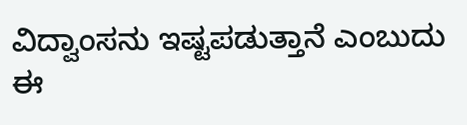ವಿದ್ವಾಂಸನು ಇಷ್ಟಪಡುತ್ತಾನೆ ಎಂಬುದು ಈ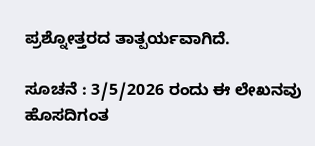ಪ್ರಶ್ನೋತ್ತರದ ತಾತ್ಪರ್ಯವಾಗಿದೆ.

ಸೂಚನೆ : 3/5/2026 ರಂದು ಈ ಲೇಖನವು ಹೊಸದಿಗಂತ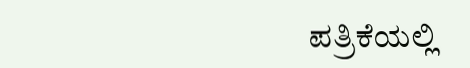ಪತ್ರಿಕೆಯಲ್ಲಿ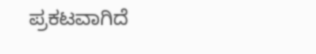ಪ್ರಕಟವಾಗಿದೆ